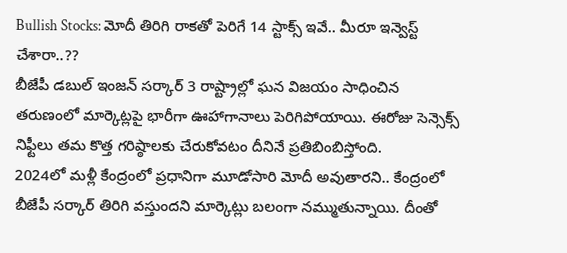Bullish Stocks: మోదీ తిరిగి రాకతో పెరిగే 14 స్టాక్స్ ఇవే.. మీరూ ఇన్వెస్ట్ చేశారా..??
బీజేపీ డబుల్ ఇంజన్ సర్కార్ 3 రాష్ట్రాల్లో ఘన విజయం సాధించిన తరుణంలో మార్కెట్లపై భారీగా ఊహాగానాలు పెరిగిపోయాయి. ఈరోజు సెన్సెక్స్ నిఫ్టీలు తమ కొత్త గరిష్ఠాలకు చేరుకోవటం దీనినే ప్రతిబింబిస్తోంది.
2024లో మళ్లీ కేంద్రంలో ప్రధానిగా మూడోసారి మోదీ అవుతారని.. కేంద్రంలో బీజేపీ సర్కార్ తిరిగి వస్తుందని మార్కెట్లు బలంగా నమ్ముతున్నాయి. దీంతో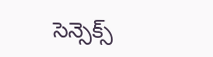సెన్సెక్స్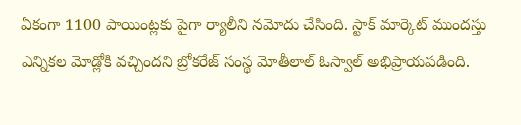ఏకంగా 1100 పాయింట్లకు పైగా ర్యాలీని నమోదు చేసింది. స్టాక్ మార్కెట్ ముందస్తు ఎన్నికల మోడ్లోకి వచ్చిందని బ్రోకరేజ్ సంస్థ మోతీలాల్ ఓస్వాల్ అభిప్రాయపడింది.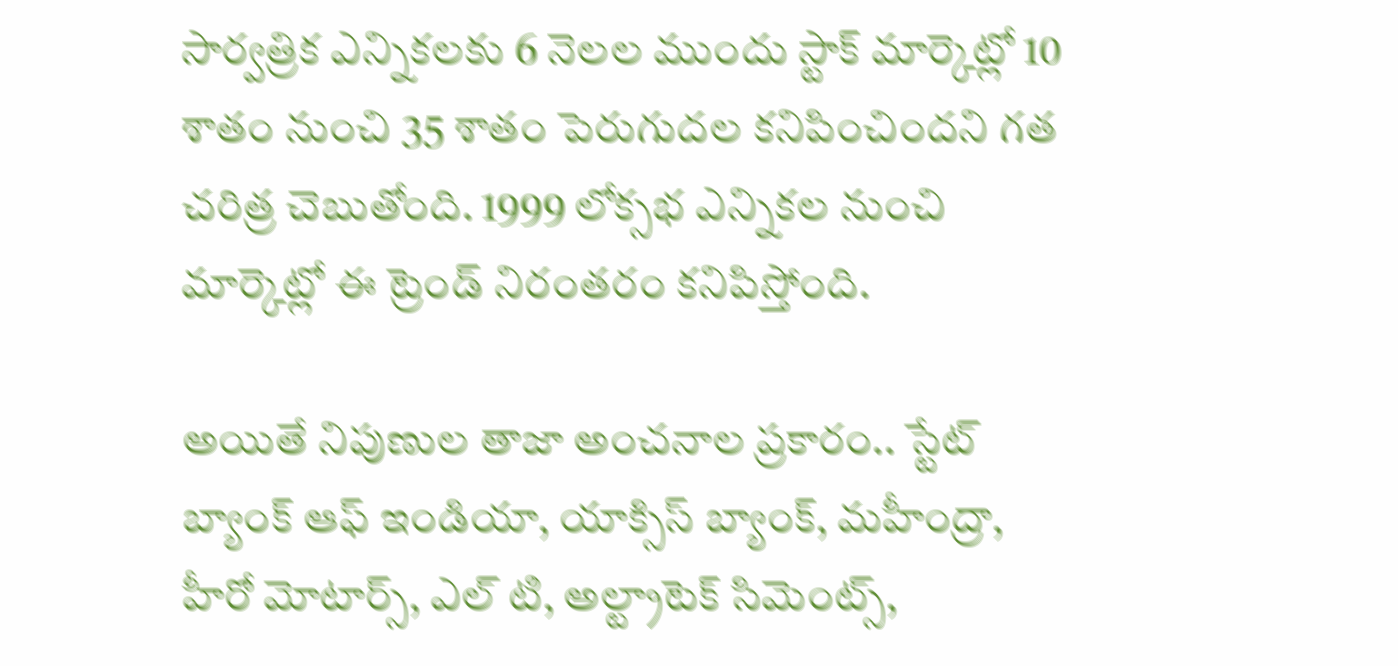సార్వత్రిక ఎన్నికలకు 6 నెలల ముందు స్టాక్ మార్కెట్లో 10 శాతం నుంచి 35 శాతం పెరుగుదల కనిపించిందని గత చరిత్ర చెబుతోంది. 1999 లోక్సభ ఎన్నికల నుంచి మార్కెట్లో ఈ ట్రెండ్ నిరంతరం కనిపిస్తోంది.

అయితే నిపుణుల తాజా అంచనాల ప్రకారం.. స్టేట్ బ్యాంక్ ఆఫ్ ఇండియా, యాక్సిస్ బ్యాంక్, మహీంద్రా, హీరో మోటార్స్, ఎల్ టి, అల్ట్రాటెక్ సిమెంట్స్,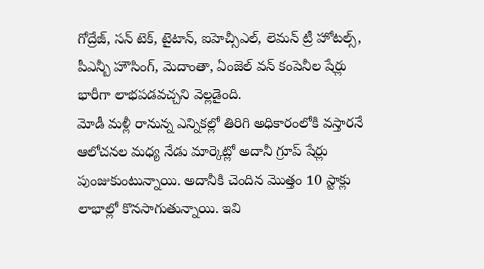గోద్రేజ్, సన్ టెక్, టైటాన్, ఐహెచ్సీఎల్, లెమన్ ట్రీ హోటల్స్, పీఎన్బీ హౌసింగ్, మెదాంతా, ఏంజెల్ వన్ కంపెనీల షేర్లు భారీగా లాభపడవచ్చని వెల్లడైంది.
మోడీ మళ్లీ రానున్న ఎన్నికల్లో తిరిగి అధికారంలోకి వస్తారనే ఆలోచనల మధ్య నేడు మార్కెట్లో అదానీ గ్రూప్ షేర్లు పుంజుకుంటున్నాయి. అదానీకి చెందిన మొత్తం 10 స్టాక్లు లాభాల్లో కొనసాగుతున్నాయి. ఇవి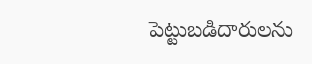పెట్టుబడిదారులను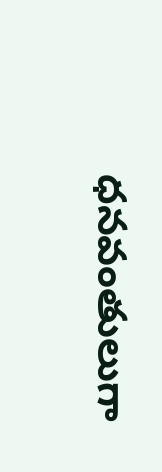ధనవంతులుగా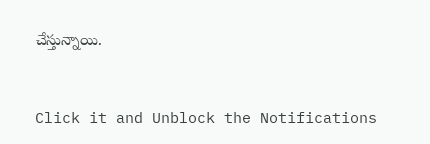చేస్తున్నాయి.


Click it and Unblock the Notifications